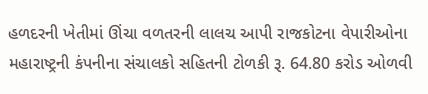હળદરની ખેતીમાં ઊંચા વળતરની લાલચ આપી રાજકોટના વેપારીઓના મહારાષ્ટ્રની કંપનીના સંચાલકો સહિતની ટોળકી રૂ. 64.80 કરોડ ઓળવી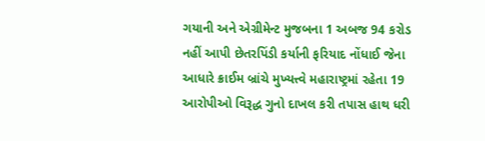ગયાની અને એગ્રીમેન્ટ મુજબના 1 અબજ 94 કરોડ નહીં આપી છેતરપિંડી કર્યાની ફરિયાદ નોંધાઈ જેના આધારે ક્રાઈમ બ્રાંચે મુખ્યત્ત્વે મહારાષ્ટ્રમાં રહેતા 19 આરોપીઓ વિરૂદ્ધ ગુનો દાખલ કરી તપાસ હાથ ધરી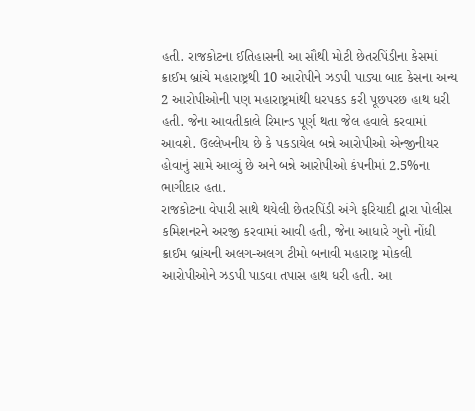હતી. રાજકોટના ઈતિહાસની આ સૌથી મોટી છેતરપિંડીના કેસમાં ક્રાઈમ બ્રાંચે મહારાષ્ટ્રથી 10 આરોપીને ઝડપી પાડ્યા બાદ કેસના અન્ય 2 આરોપીઓની પણ મહારાષ્ટ્રમાંથી ધરપકડ કરી પૂછપરછ હાથ ધરી હતી. જેના આવતીકાલે રિમાન્ડ પૂર્ણ થતા જેલ હવાલે કરવામાં આવશે. ઉલ્લેખનીય છે કે પકડાયેલ બન્ને આરોપીઓ એન્જીનીયર હોવાનું સામે આવ્યું છે અને બન્ને આરોપીઓ કંપનીમાં 2.5%ના ભાગીદાર હતા.
રાજકોટના વેપારી સાથે થયેલી છેતરપિંડી અંગે ફરિયાદી દ્વારા પોલીસ કમિશનરને અરજી કરવામાં આવી હતી, જેના આધારે ગુનો નોંધી ક્રાઈમ બ્રાંચની અલગ-અલગ ટીમો બનાવી મહારાષ્ટ્ર મોકલી આરોપીઓને ઝડપી પાડવા તપાસ હાથ ધરી હતી. આ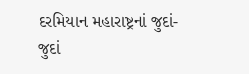દરમિયાન મહારાષ્ટ્રનાં જુદાં-જુદાં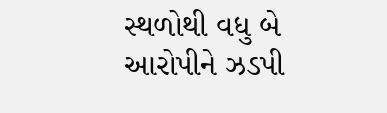સ્થળોથી વધુ બે આરોપીને ઝડપી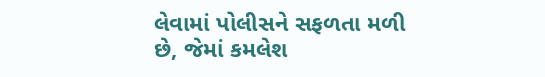લેવામાં પોલીસને સફળતા મળી છે, જેમાં કમલેશ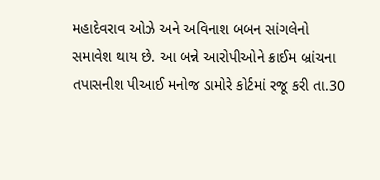મહાદેવરાવ ઓઝે અને અવિનાશ બબન સાંગલેનો સમાવેશ થાય છે. આ બન્ને આરોપીઓને ક્રાઈમ બ્રાંચના તપાસનીશ પીઆઈ મનોજ ડામોરે કોર્ટમાં રજૂ કરી તા.30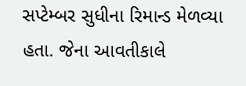સપ્ટેમ્બર સુધીના રિમાન્ડ મેળવ્યા હતા. જેના આવતીકાલે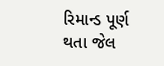રિમાન્ડ પૂર્ણ થતા જેલ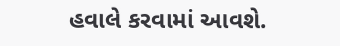હવાલે કરવામાં આવશે.